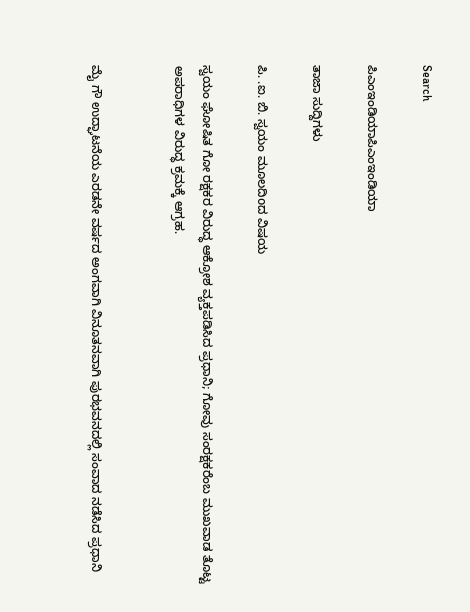Search

ಪಿಎಂಇಂಡಿಯಾಪಿಎಂಇಂಡಿಯಾ

ತಾಜಾ ಸುದ್ದಿಗಳು

ಪಿ. .ಐ. ಬಿ. ಸ್ವಯಂ ಮೂಲದಿoದ ವಿಷಯ

ಸ್ವಯಂ ಘೋಷಿತ ಗೋ ರಕ್ಷಕರ ವಿರುದ್ಧ ಆಕ್ರೋಶ ವ್ಯಕ್ತಪಡಿಸಿದ ಪ್ರಧಾನಿ; ಗೋವು ಸಂರಕ್ಷಕರೆಂಬ ಮುಖವಾಡ ತೊಟ್ಟ ಅಪರಾಧಿಗಳ ವಿರುದ್ಧ ಕ್ರಮಕ್ಕೆ ಆಗ್ರಹ.


ಮೈ ಗೌ ಉದ್ಘಾಟನೆಯ ಎರಡನೇ ವರ್ಷದ ಅಂಗವಾಗಿ ವಿನೂತನವಾಗಿ ಪುರಭವನದಲ್ಲಿ ಸಂವಾದ ನಡೆಸಿದ ಪ್ರಧಾನಿ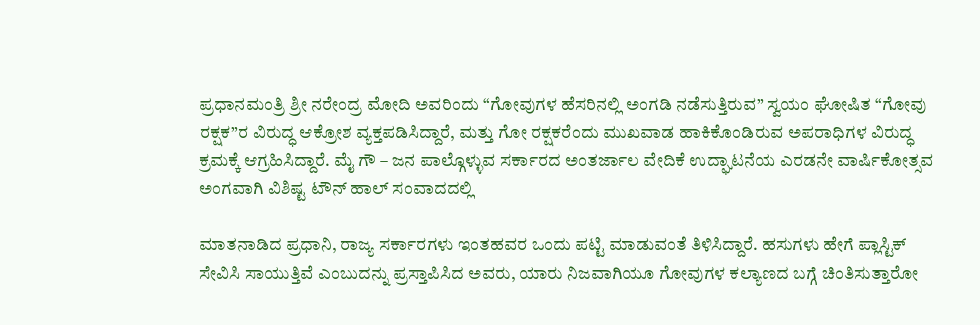ಪ್ರಧಾನಮಂತ್ರಿ ಶ್ರೀ ನರೇಂದ್ರ ಮೋದಿ ಅವರಿಂದು “ಗೋವುಗಳ ಹೆಸರಿನಲ್ಲಿ ಅಂಗಡಿ ನಡೆಸುತ್ತಿರುವ” ಸ್ವಯಂ ಘೋಷಿತ “ಗೋವು ರಕ್ಷಕ”ರ ವಿರುದ್ಧ ಆಕ್ರೋಶ ವ್ಯಕ್ತಪಡಿಸಿದ್ದಾರೆ, ಮತ್ತು ಗೋ ರಕ್ಷಕರೆಂದು ಮುಖವಾಡ ಹಾಕಿಕೊಂಡಿರುವ ಅಪರಾಧಿಗಳ ವಿರುದ್ಧ ಕ್ರಮಕ್ಕೆ ಆಗ್ರಹಿಸಿದ್ದಾರೆ. ಮೈ ಗೌ – ಜನ ಪಾಲ್ಗೊಳ್ಳುವ ಸರ್ಕಾರದ ಅಂತರ್ಜಾಲ ವೇದಿಕೆ ಉದ್ಘಾಟನೆಯ ಎರಡನೇ ವಾರ್ಷಿಕೋತ್ಸವ ಅಂಗವಾಗಿ ವಿಶಿಷ್ಟ ಟೌನ್ ಹಾಲ್ ಸಂವಾದದಲ್ಲಿ

ಮಾತನಾಡಿದ ಪ್ರಧಾನಿ, ರಾಜ್ಯ ಸರ್ಕಾರಗಳು ಇಂತಹವರ ಒಂದು ಪಟ್ಟಿ ಮಾಡುವಂತೆ ತಿಳಿಸಿದ್ದಾರೆ. ಹಸುಗಳು ಹೇಗೆ ಪ್ಲಾಸ್ಟಿಕ್ ಸೇವಿಸಿ ಸಾಯುತ್ತಿವೆ ಎಂಬುದನ್ನು ಪ್ರಸ್ತಾಪಿಸಿದ ಅವರು, ಯಾರು ನಿಜವಾಗಿಯೂ ಗೋವುಗಳ ಕಲ್ಯಾಣದ ಬಗ್ಗೆ ಚಿಂತಿಸುತ್ತಾರೋ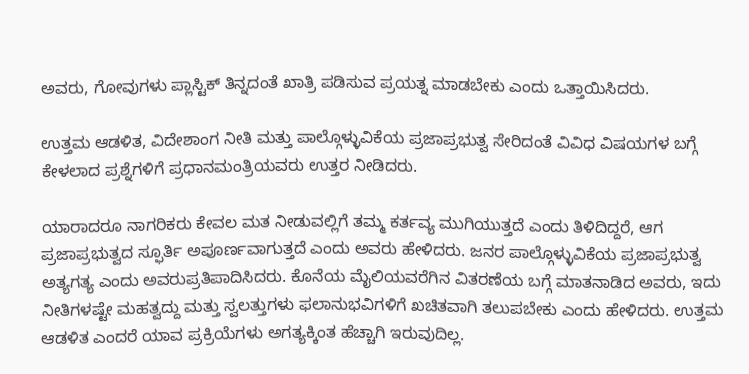ಅವರು, ಗೋವುಗಳು ಪ್ಲಾಸ್ಟಿಕ್ ತಿನ್ನದಂತೆ ಖಾತ್ರಿ ಪಡಿಸುವ ಪ್ರಯತ್ನ ಮಾಡಬೇಕು ಎಂದು ಒತ್ತಾಯಿಸಿದರು.

ಉತ್ತಮ ಆಡಳಿತ, ವಿದೇಶಾಂಗ ನೀತಿ ಮತ್ತು ಪಾಲ್ಗೊಳ್ಳುವಿಕೆಯ ಪ್ರಜಾಪ್ರಭುತ್ವ ಸೇರಿದಂತೆ ವಿವಿಧ ವಿಷಯಗಳ ಬಗ್ಗೆ ಕೇಳಲಾದ ಪ್ರಶ್ನೆಗಳಿಗೆ ಪ್ರಧಾನಮಂತ್ರಿಯವರು ಉತ್ತರ ನೀಡಿದರು.

ಯಾರಾದರೂ ನಾಗರಿಕರು ಕೇವಲ ಮತ ನೀಡುವಲ್ಲಿಗೆ ತಮ್ಮ ಕರ್ತವ್ಯ ಮುಗಿಯುತ್ತದೆ ಎಂದು ತಿಳಿದಿದ್ದರೆ, ಆಗ ಪ್ರಜಾಪ್ರಭುತ್ವದ ಸ್ಫೂರ್ತಿ ಅಪೂರ್ಣವಾಗುತ್ತದೆ ಎಂದು ಅವರು ಹೇಳಿದರು. ಜನರ ಪಾಲ್ಗೊಳ್ಳುವಿಕೆಯ ಪ್ರಜಾಪ್ರಭುತ್ವ ಅತ್ಯಗತ್ಯ ಎಂದು ಅವರುಪ್ರತಿಪಾದಿಸಿದರು. ಕೊನೆಯ ಮೈಲಿಯವರೆಗಿನ ವಿತರಣೆಯ ಬಗ್ಗೆ ಮಾತನಾಡಿದ ಅವರು, ಇದು ನೀತಿಗಳಷ್ಟೇ ಮಹತ್ವದ್ದು ಮತ್ತು ಸ್ವಲತ್ತುಗಳು ಫಲಾನುಭವಿಗಳಿಗೆ ಖಚಿತವಾಗಿ ತಲುಪಬೇಕು ಎಂದು ಹೇಳಿದರು. ಉತ್ತಮ ಆಡಳಿತ ಎಂದರೆ ಯಾವ ಪ್ರಕ್ರಿಯೆಗಳು ಅಗತ್ಯಕ್ಕಿಂತ ಹೆಚ್ಚಾಗಿ ಇರುವುದಿಲ್ಲ.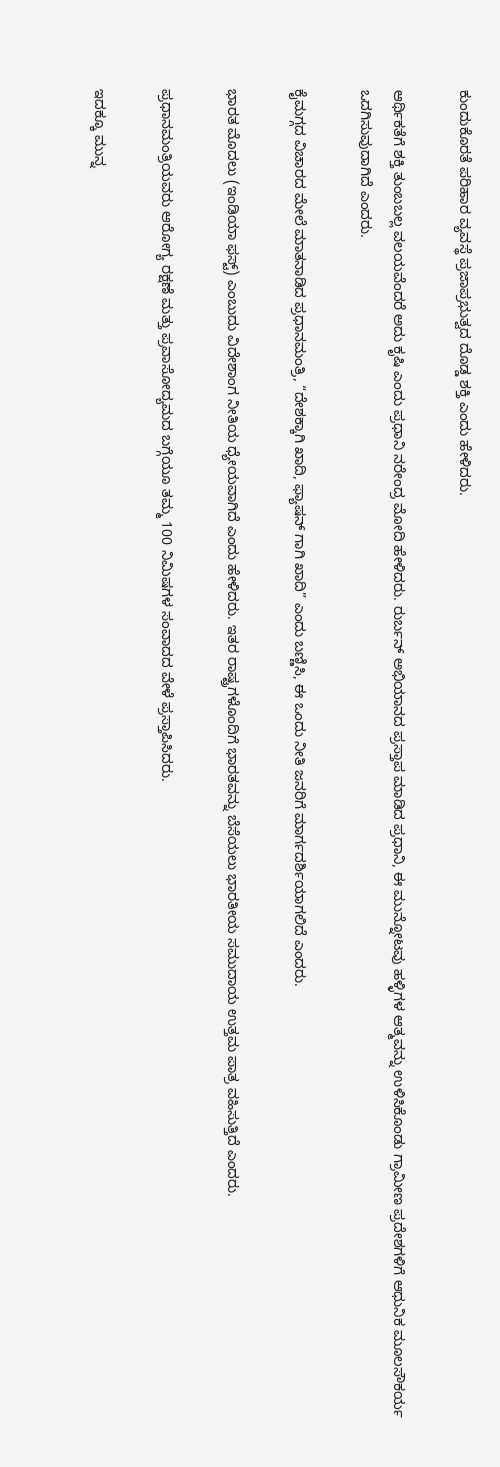ಕುಂದುಕೊರತೆ ಪರಿಹಾರ ವ್ಯವಸ್ಥೆ ಪ್ರಜಾಪ್ರಭುತ್ವದ ದೊಡ್ಡ ಶಕ್ತಿ ಎಂದು ಹೇಳಿದರು.

ಆರ್ಥಿಕತೆಗೆ ಶಕ್ತಿ ತುಂಬಬಲ್ಲ ವಲಯವೆಂದರೆ ಅದು ಕೃಷಿ ಎಂದು ಪ್ರಧಾನಿ ನರೇಂದ್ರ ಮೋದಿ ಹೇಳಿದರು. ರುರ್ಬನ್ ಅಭಿಯಾನದ ಪ್ರಸ್ತಾಪ ಮಾಡಿದ ಪ್ರಧಾನಿ, ಈ ಮುನ್ನೋಟವು ಹಳ್ಳಿಗಳ ಆತ್ಮವನ್ನು ಉಳಿಸಿಕೊಂಡು ಗ್ರಾಮೀಣ ಪ್ರದೇಶಗಳಿಗೆ ಆಧುನಿಕ ಮೂಲಸೌಕರ್ಯ ಒದಗಿಸುವುದಾಗಿದೆ ಎಂದರು.

ಕೈಮಗ್ಗದ ವಿಚಾರದ ಮೇಲೆ ಮಾತನಾಡಿದ ಪ್ರಧಾನಮಂತ್ರಿ, “ದೇಶಕ್ಕಾಗಿ ಖಾದಿ, ಫ್ಯಾಷನ್ ಗಾಗಿ ಖಾದಿ” ಎಂದು ಬಣ್ಣಿಸಿ, ಈ ಒಂದು ನೀತಿ ಜನರಿಗೆ ಮಾರ್ಗದರ್ಶಿಯಾಗಲಿದೆ ಎಂದರು.

ಭಾರತ ಮೊದಲು (ಇಂಡಿಯಾ ಫಸ್ಟ್) ಎಂಬುದು ವಿದೇಶಾಂಗ ನೀತಿಯ ಧ್ಯೇಯವಾಗಿದೆ ಎಂದು ಹೇಳಿದರು. ಇತರ ರಾಷ್ಟ್ರಗಳೊಂದಿಗೆ ಭಾರತವನ್ನು ಬೆಸೆಯಲು ಭಾರತೀಯ ಸಮುದಾಯ ಉತ್ತಮ ಪಾತ್ರ ವಹಿಸುತ್ತಿದೆ ಎಂದರು.

ಪ್ರಧಾನಮಂತ್ರಿಯವರು ಆರೋಗ್ಯ ರಕ್ಷಣೆ ಮತ್ತು ಪ್ರವಾಸೋದ್ಯಮದ ಬಗ್ಗೆಯೂ ತಮ್ಮ 100 ನಿಮಿಷಗಳ ಸಂವಾದದ ವೇಳೆ ಪ್ರಸ್ತಾಪಿಸಿದರು.

ಇದಕ್ಕೂ ಮುನ್ನ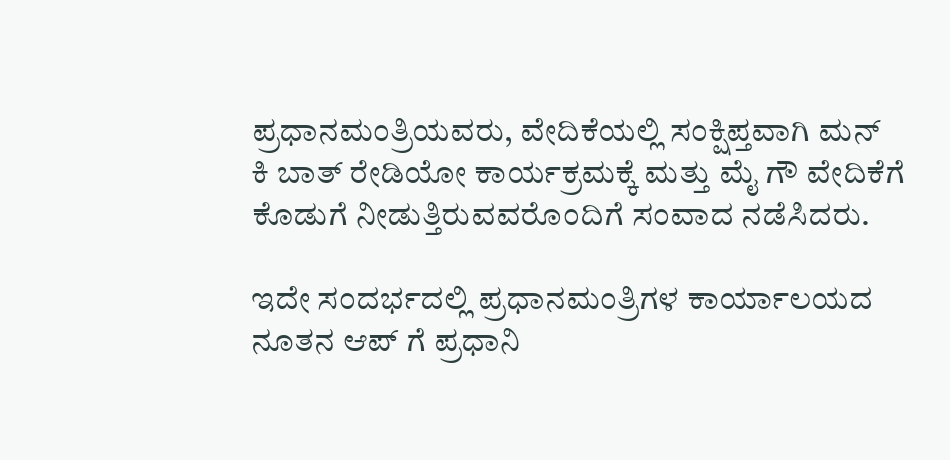ಪ್ರಧಾನಮಂತ್ರಿಯವರು, ವೇದಿಕೆಯಲ್ಲಿ ಸಂಕ್ಷಿಪ್ತವಾಗಿ ಮನ್ ಕಿ ಬಾತ್ ರೇಡಿಯೋ ಕಾರ್ಯಕ್ರಮಕ್ಕೆ ಮತ್ತು ಮೈ ಗೌ ವೇದಿಕೆಗೆ ಕೊಡುಗೆ ನೀಡುತ್ತಿರುವವರೊಂದಿಗೆ ಸಂವಾದ ನಡೆಸಿದರು.

ಇದೇ ಸಂದರ್ಭದಲ್ಲಿ ಪ್ರಧಾನಮಂತ್ರಿಗಳ ಕಾರ್ಯಾಲಯದ ನೂತನ ಆಪ್ ಗೆ ಪ್ರಧಾನಿ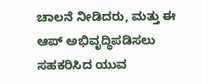ಚಾಲನೆ ನೀಡಿದರು, ಮತ್ತು ಈ ಆಪ್ ಅಭಿವೃದ್ಧಿಪಡಿಸಲು ಸಹಕರಿಸಿದ ಯುವ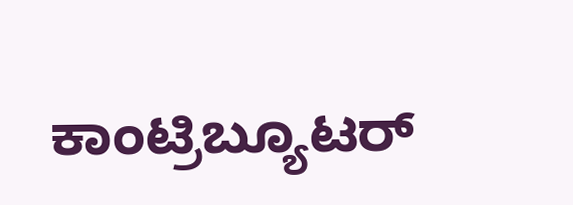ಕಾಂಟ್ರಿಬ್ಯೂಟರ್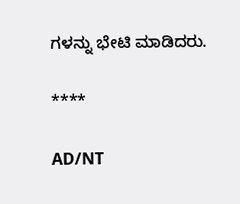ಗಳನ್ನು ಭೇಟಿ ಮಾಡಿದರು.

****

AD/NT